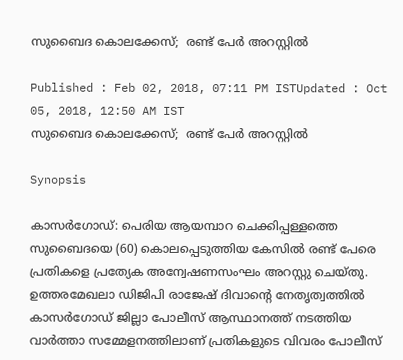സുബൈദ കൊലക്കേസ്;  രണ്ട് പേര്‍ അറസ്റ്റില്‍

Published : Feb 02, 2018, 07:11 PM ISTUpdated : Oct 05, 2018, 12:50 AM IST
സുബൈദ കൊലക്കേസ്;  രണ്ട് പേര്‍ അറസ്റ്റില്‍

Synopsis

കാസര്‍ഗോഡ്: പെരിയ ആയമ്പാറ ചെക്കിപ്പള്ളത്തെ സുബൈദയെ (60) കൊലപ്പെടുത്തിയ കേസില്‍ രണ്ട് പേരെ പ്രതികളെ പ്രത്യേക അന്വേഷണസംഘം അറസ്റ്റു ചെയ്തു. ഉത്തരമേഖലാ ഡിജിപി രാജേഷ് ദിവാന്റെ നേതൃത്വത്തില്‍ കാസര്‍ഗോഡ് ജില്ലാ പോലീസ് ആസ്ഥാനത്ത് നടത്തിയ വാര്‍ത്താ സമ്മേളനത്തിലാണ് പ്രതികളുടെ വിവരം പോലീസ്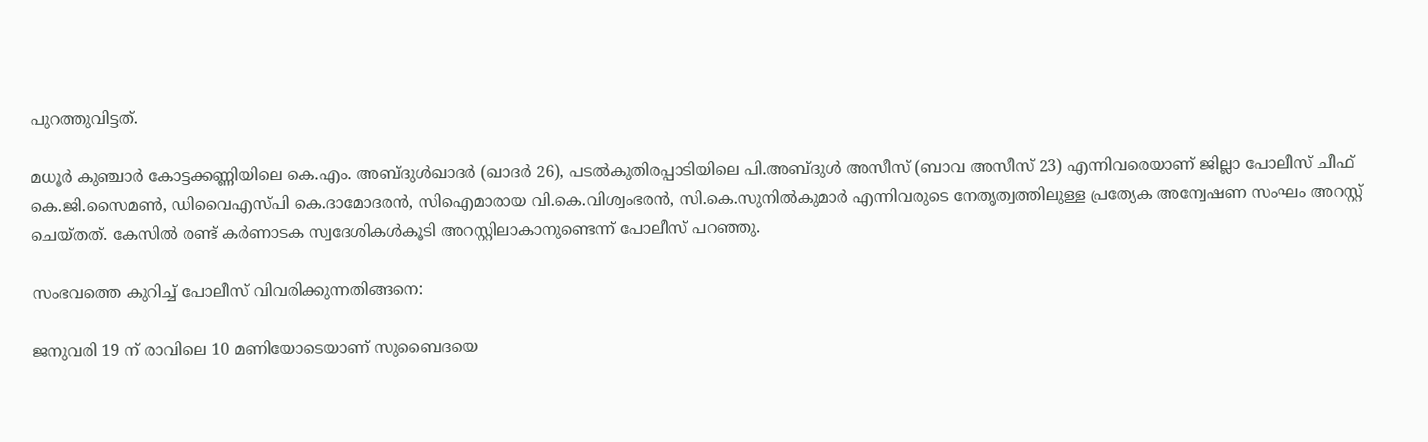പുറത്തുവിട്ടത്.

മധൂര്‍ കുഞ്ചാര്‍ കോട്ടക്കണ്ണിയിലെ കെ.എം. അബ്ദുള്‍ഖാദര്‍ (ഖാദര്‍ 26), പടല്‍കുതിരപ്പാടിയിലെ പി.അബ്ദുള്‍ അസീസ് (ബാവ അസീസ് 23) എന്നിവരെയാണ് ജില്ലാ പോലീസ് ചീഫ് കെ.ജി.സൈമണ്‍, ഡിവൈഎസ്പി കെ.ദാമോദരന്‍, സിഐമാരായ വി.കെ.വിശ്വംഭരന്‍, സി.കെ.സുനില്‍കുമാര്‍ എന്നിവരുടെ നേതൃത്വത്തിലുള്ള പ്രത്യേക അന്വേഷണ സംഘം അറസ്റ്റ് ചെയ്തത്. കേസില്‍ രണ്ട് കര്‍ണാടക സ്വദേശികള്‍കൂടി അറസ്റ്റിലാകാനുണ്ടെന്ന് പോലീസ് പറഞ്ഞു.

സംഭവത്തെ കുറിച്ച് പോലീസ് വിവരിക്കുന്നതിങ്ങനെ:

ജനുവരി 19 ന് രാവിലെ 10 മണിയോടെയാണ് സുബൈദയെ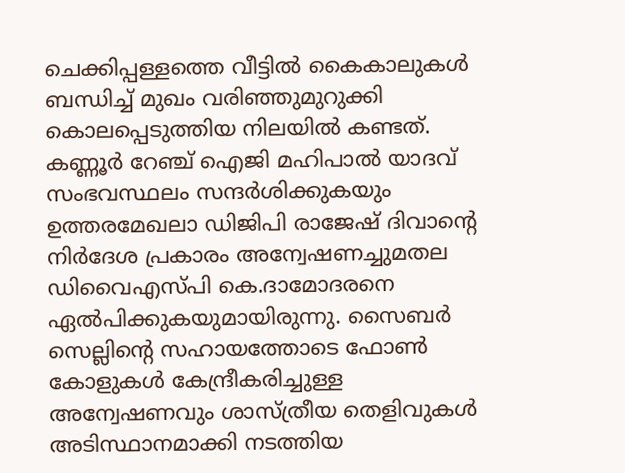ചെക്കിപ്പള്ളത്തെ വീട്ടില്‍ കൈകാലുകള്‍ ബന്ധിച്ച് മുഖം വരിഞ്ഞുമുറുക്കി കൊലപ്പെടുത്തിയ നിലയില്‍ കണ്ടത്. കണ്ണൂര്‍ റേഞ്ച് ഐജി മഹിപാല്‍ യാദവ് സംഭവസ്ഥലം സന്ദര്‍ശിക്കുകയും ഉത്തരമേഖലാ ഡിജിപി രാജേഷ് ദിവാന്റെ നിര്‍ദേശ പ്രകാരം അന്വേഷണച്ചുമതല ഡിവൈഎസ്പി കെ.ദാമോദരനെ ഏല്‍പിക്കുകയുമായിരുന്നു. സൈബര്‍ സെല്ലിന്റെ സഹായത്തോടെ ഫോണ്‍ കോളുകള്‍ കേന്ദ്രീകരിച്ചുള്ള അന്വേഷണവും ശാസ്ത്രീയ തെളിവുകള്‍ അടിസ്ഥാനമാക്കി നടത്തിയ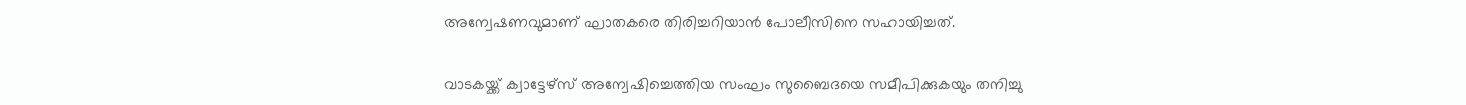അന്വേഷണവുമാണ് ഘാതകരെ തിരിച്ചറിയാന്‍ പോലീസിനെ സഹായിച്ചത്.

വാടകയ്ക്ക് ക്വാട്ടേഴ്‌സ് അന്വേഷിച്ചെത്തിയ സംഘം സുബൈദയെ സമീപിക്കുകയും തനിച്ചു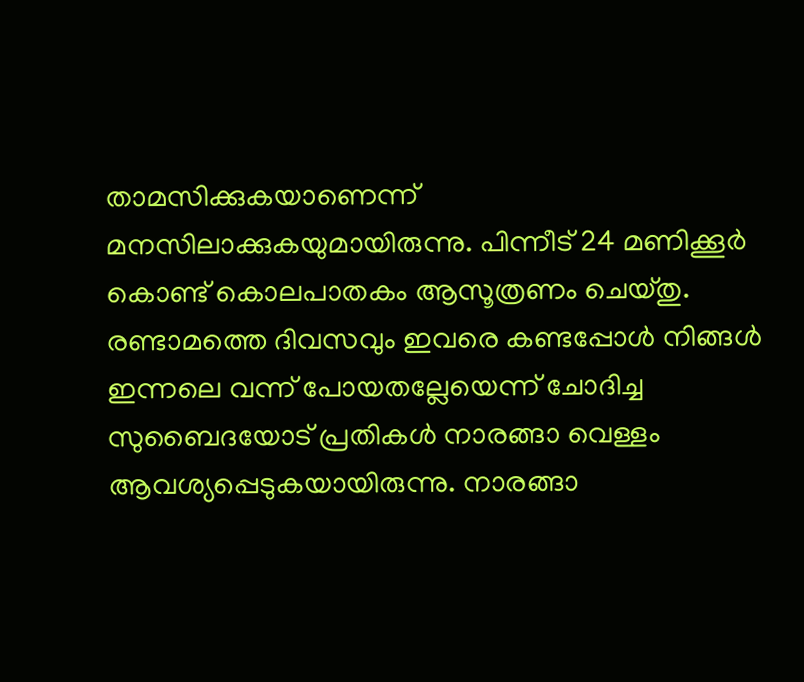താമസിക്കുകയാണെന്ന് മനസിലാക്കുകയുമായിരുന്നു. പിന്നീട് 24 മണിക്കൂര്‍ കൊണ്ട് കൊലപാതകം ആസൂത്രണം ചെയ്തു. രണ്ടാമത്തെ ദിവസവും ഇവരെ കണ്ടപ്പോള്‍ നിങ്ങള്‍ ഇന്നലെ വന്ന് പോയതല്ലേയെന്ന് ചോദിച്ച സുബൈദയോട് പ്രതികള്‍ നാരങ്ങാ വെള്ളം ആവശ്യപ്പെടുകയായിരുന്നു. നാരങ്ങാ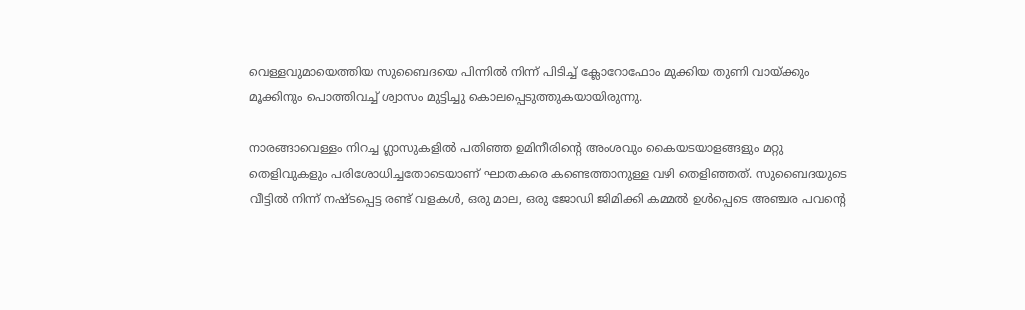വെള്ളവുമായെത്തിയ സുബൈദയെ പിന്നില്‍ നിന്ന് പിടിച്ച് ക്ലോറോഫോം മുക്കിയ തുണി വായ്ക്കും മൂക്കിനും പൊത്തിവച്ച് ശ്വാസം മുട്ടിച്ചു കൊലപ്പെടുത്തുകയായിരുന്നു.

നാരങ്ങാവെള്ളം നിറച്ച ഗ്ലാസുകളില്‍ പതിഞ്ഞ ഉമിനീരിന്റെ അംശവും കൈയടയാളങ്ങളും മറ്റു തെളിവുകളും പരിശോധിച്ചതോടെയാണ് ഘാതകരെ കണ്ടെത്താനുള്ള വഴി തെളിഞ്ഞത്. സുബൈദയുടെ വീട്ടില്‍ നിന്ന് നഷ്ടപ്പെട്ട രണ്ട് വളകള്‍, ഒരു മാല, ഒരു ജോഡി ജിമിക്കി കമ്മല്‍ ഉള്‍പ്പെടെ അഞ്ചര പവന്റെ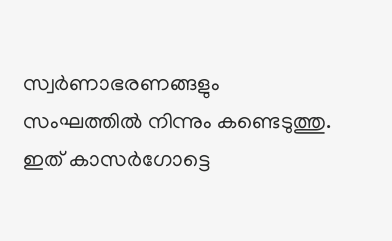സ്വര്‍ണാഭരണങ്ങളും സംഘത്തില്‍ നിന്നും കണ്ടെടുത്തു. ഇത് കാസര്‍ഗോട്ടെ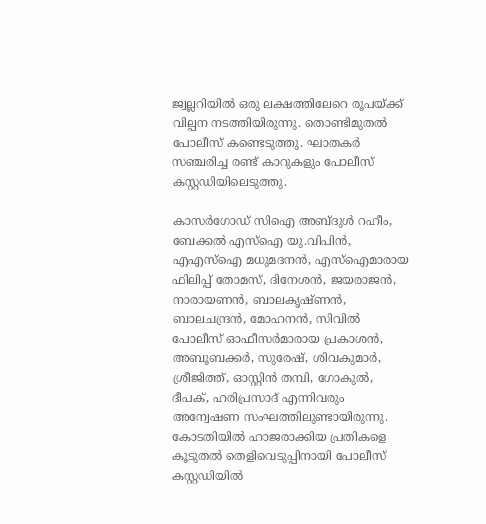ജ്വല്ലറിയില്‍ ഒരു ലക്ഷത്തിലേറെ രൂപയ്ക്ക് വില്പന നടത്തിയിരുന്നു. തൊണ്ടിമുതല്‍ പോലീസ് കണ്ടെടുത്തു. ഘാതകര്‍ സഞ്ചരിച്ച രണ്ട് കാറുകളും പോലീസ് കസ്റ്റഡിയിലെടുത്തു.

കാസര്‍ഗോഡ് സിഐ അബ്ദുള്‍ റഹീം, ബേക്കല്‍ എസ്‌ഐ യു.വിപിന്‍, എഎസ്‌ഐ മധുമദനന്‍, എസ്‌ഐമാരായ ഫിലിപ്പ് തോമസ്, ദിനേശന്‍, ജയരാജന്‍, നാരായണന്‍, ബാലകൃഷ്ണന്‍, ബാലചന്ദ്രന്‍, മോഹനന്‍, സിവില്‍ പോലീസ് ഓഫീസര്‍മാരായ പ്രകാശന്‍, അബൂബക്കര്‍, സുരേഷ്, ശിവകുമാര്‍, ശ്രീജിത്ത്, ഓസ്റ്റിന്‍ തമ്പി, ഗോകുല്‍, ദീപക്, ഹരിപ്രസാദ് എന്നിവരും അന്വേഷണ സംഘത്തിലുണ്ടായിരുന്നു. കോടതിയില്‍ ഹാജരാക്കിയ പ്രതികളെ കൂടുതല്‍ തെളിവെടുപ്പിനായി പോലീസ് കസ്റ്റഡിയില്‍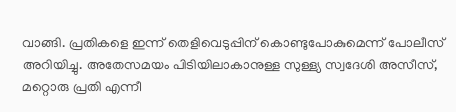വാങ്ങി. പ്രതികളെ ഇന്ന് തെളിവെടുപ്പിന് കൊണ്ടുപോകുമെന്ന് പോലീസ് അറിയിച്ചു. അതേസമയം പിടിയിലാകാനുള്ള സുള്ള്യ സ്വദേശി അസീസ്, മറ്റൊരു പ്രതി എന്നീ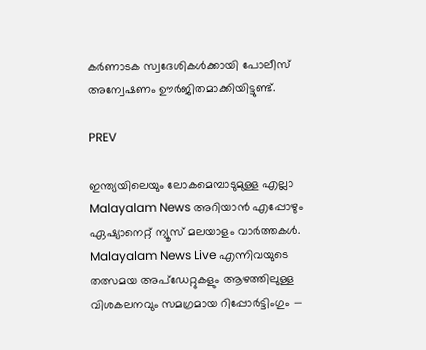കര്‍ണാടക സ്വദേശികള്‍ക്കായി പോലീസ് അന്വേഷണം ഊര്‍ജിതമാക്കിയിട്ടുണ്ട്.

PREV

ഇന്ത്യയിലെയും ലോകമെമ്പാടുമുള്ള എല്ലാ Malayalam News അറിയാൻ എപ്പോഴും ഏഷ്യാനെറ്റ് ന്യൂസ് മലയാളം വാർത്തകൾ. Malayalam News Live എന്നിവയുടെ തത്സമയ അപ്‌ഡേറ്റുകളും ആഴത്തിലുള്ള വിശകലനവും സമഗ്രമായ റിപ്പോർട്ടിംഗും —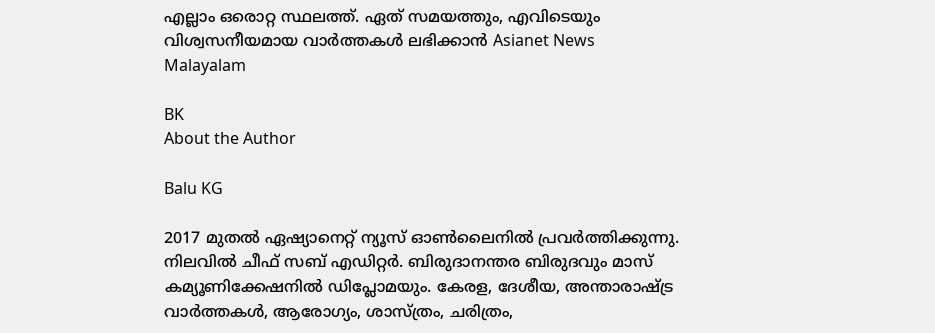എല്ലാം ഒരൊറ്റ സ്ഥലത്ത്. ഏത് സമയത്തും, എവിടെയും വിശ്വസനീയമായ വാർത്തകൾ ലഭിക്കാൻ Asianet News Malayalam

BK
About the Author

Balu KG

2017 മുതല്‍ ഏഷ്യാനെറ്റ് ന്യൂസ് ഓണ്‍ലൈനില്‍ പ്രവര്‍ത്തിക്കുന്നു. നിലവില്‍ ചീഫ് സബ് എഡിറ്റര്‍. ബിരുദാനന്തര ബിരുദവും മാസ് കമ്യൂണിക്കേഷനിൽ ഡിപ്ലോമയും. കേരള, ദേശീയ, അന്താരാഷ്ട്ര വാര്‍ത്തകള്‍, ആരോഗ്യം, ശാസ്ത്രം, ചരിത്രം,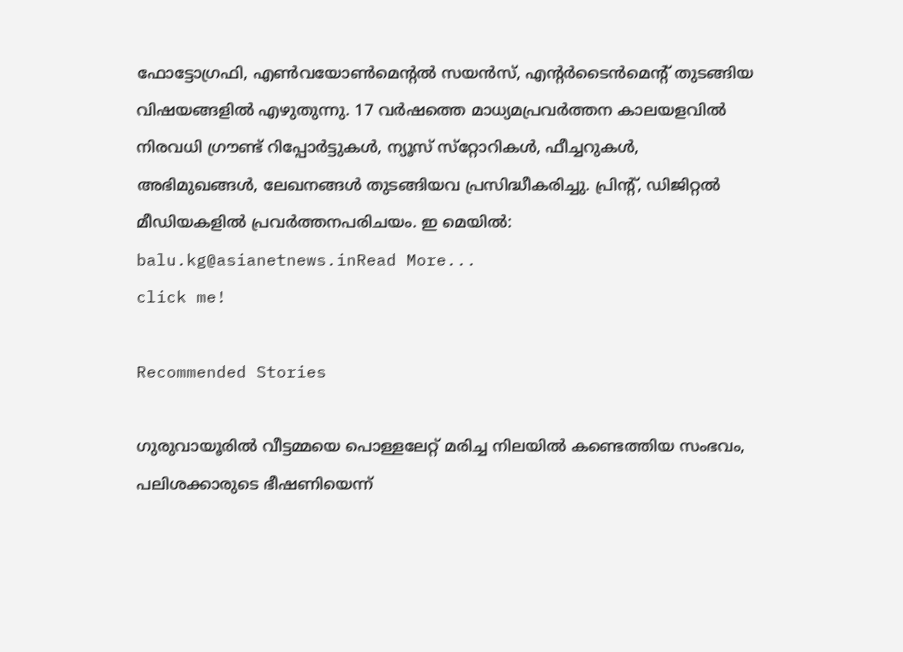ഫോട്ടോഗ്രഫി, എണ്‍വയോണ്‍മെന്‍റല്‍ സയന്‍സ്, എന്‍റര്‍ടൈന്‍മെന്‍റ് തുടങ്ങിയ വിഷയങ്ങളില്‍ എഴുതുന്നു. 17 വര്‍ഷത്തെ മാധ്യമപ്രവര്‍ത്തന കാലയളവില്‍ നിരവധി ഗ്രൗണ്ട് റിപ്പോര്‍ട്ടുകള്‍, ന്യൂസ് സ്‌റ്റോറികള്‍, ഫീച്ചറുകള്‍, അഭിമുഖങ്ങള്‍, ലേഖനങ്ങള്‍ തുടങ്ങിയവ പ്രസിദ്ധീകരിച്ചു. പ്രിന്‍റ്, ഡിജിറ്റല്‍ മീഡിയകളില്‍ പ്രവര്‍ത്തനപരിചയം. ഇ മെയില്‍: balu.kg@asianetnews.inRead More...
click me!

Recommended Stories

ഗുരുവായൂരിൽ വീട്ടമ്മയെ പൊള്ളലേറ്റ് മരിച്ച നിലയിൽ കണ്ടെത്തിയ സംഭവം, പലിശക്കാരുടെ ഭീഷണിയെന്ന്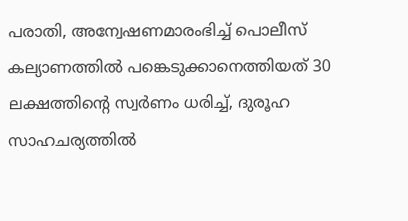പരാതി, അന്വേഷണമാരംഭിച്ച് പൊലീസ്
കല്യാണത്തിൽ പങ്കെടുക്കാനെത്തിയത് 30 ലക്ഷത്തിന്റെ സ്വർണം ധരിച്ച്, ദുരൂഹ സാഹചര്യത്തിൽ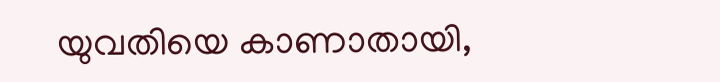യുവതിയെ കാണാതായി,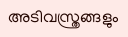അടിവസ്ത്രങ്ങളും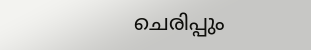ചെരിപ്പും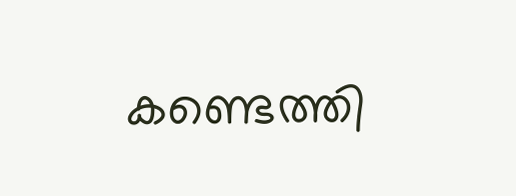കണ്ടെത്തി